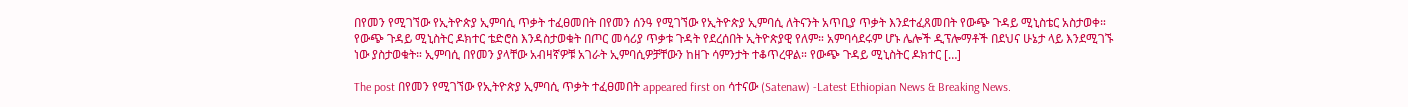በየመን የሚገኘው የኢትዮጵያ ኢምባሲ ጥቃት ተፈፀመበት በየመን ሰንዓ የሚገኘው የኢትዮጵያ ኢምባሲ ለትናንት አጥቢያ ጥቃት እንደተፈጸመበት የውጭ ጉዳይ ሚኒስቴር አስታወቀ። የውጭ ጉዳይ ሚኒስትር ዶክተር ቴድሮስ እንዳስታወቁት በጦር መሳሪያ ጥቃቱ ጉዳት የደረሰበት ኢትዮጵያዊ የለም። አምባሳደሩም ሆኑ ሌሎች ዲፕሎማቶች በደህና ሁኔታ ላይ እንደሚገኙ ነው ያስታወቁት። ኢምባሲ በየመን ያላቸው አብዛኛዎቹ አገራት ኢምባሲዎቻቸውን ከዘጉ ሳምንታት ተቆጥረዋል። የውጭ ጉዳይ ሚኒስትር ዶክተር […]

The post በየመን የሚገኘው የኢትዮጵያ ኢምባሲ ጥቃት ተፈፀመበት appeared first on ሳተናው (Satenaw) -Latest Ethiopian News & Breaking News.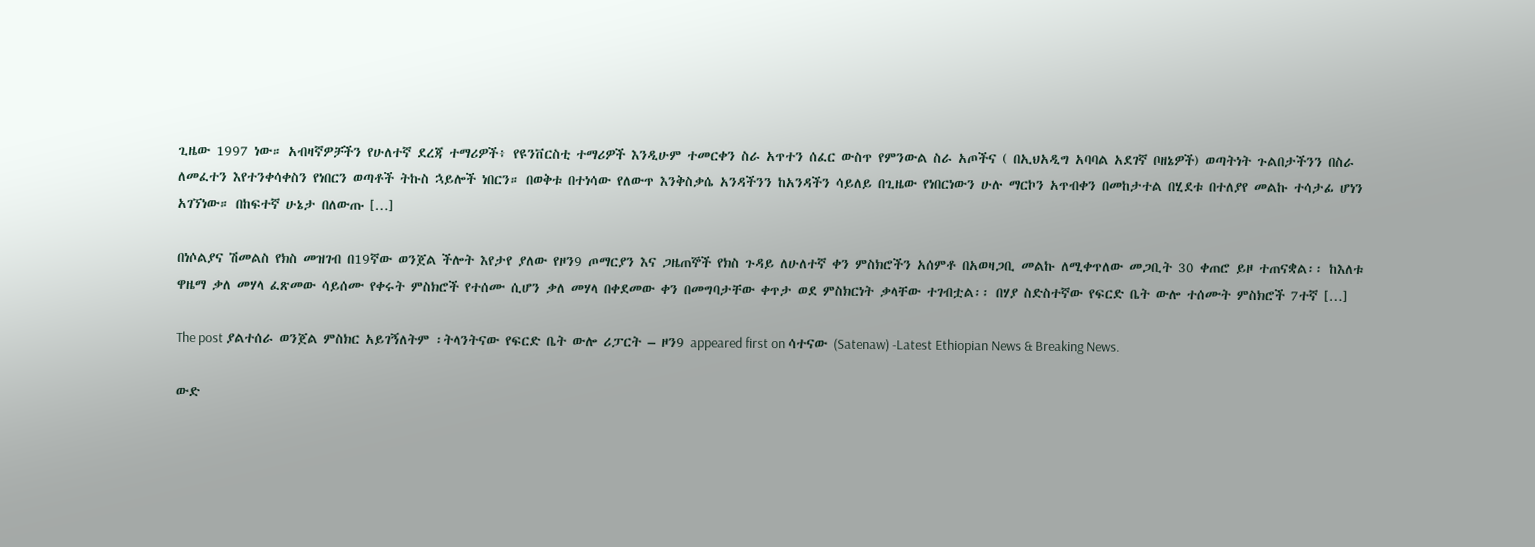ጊዜው 1997 ነው። አብዛኛዎቻችን የሁለተኛ ደረጃ ተማሪዎች፥ የዩንቨርስቲ ተማሪዎች እንዲሁም ተመርቀን ስራ አጥተን ሰፈር ውስጥ የምንውል ስራ አጦችና ( በኢህአዲግ አባባል አደገኛ ቦዘኔዎች) ወጣትነት ጉልበታችንን በስራ ለመፈተን እየተንቀሳቀስን የነበርን ወጣቶች ትኩስ ኋይሎች ነበርን። በወቅቱ በተነሳው የለውጥ እንቅስቃሴ አንዳችንን ከአንዳችን ሳይለይ በጊዜው የነበርነውን ሁሉ ማርኮን አጥብቀን በመከታተል በሂደቱ በተለያየ መልኩ ተሳታፊ ሆነን አገኘነው። በከፍተኛ ሁኔታ በለውጡ […]

በነሶልያና ሽመልስ የክስ መዝገብ በ19ኛው ወንጀል ችሎት እየታየ ያለው የዞን9 ጦማርያን እና ጋዜጠኞች የክስ ጉዳይ ለሁለተኛ ቀን ምስክሮችን አሰምቶ በአወዛጋቢ መልኩ ለሚቀጥለው መጋቢት 30 ቀጠሮ ይዞ ተጠናቋል፡፡ ከእለቱ ዋዜማ ቃለ መሃላ ፈጽመው ሳይሰሙ የቀሩት ምስክሮች የተሰሙ ሲሆን ቃለ መሃላ በቀደመው ቀን በመግባታቸው ቀጥታ ወደ ምስክርነት ቃላቸው ተገብቷል፡፡ በሃያ ስድስተኛው የፍርድ ቤት ውሎ ተሰሙት ምስክሮች 7ተኛ […]

The post ያልተሰራ ወንጀል ምስክር አይገኝለትም ፡ትላንትናው የፍርድ ቤት ውሎ ሪፓርት – ዞን9 appeared first on ሳተናው (Satenaw) -Latest Ethiopian News & Breaking News.

ውድ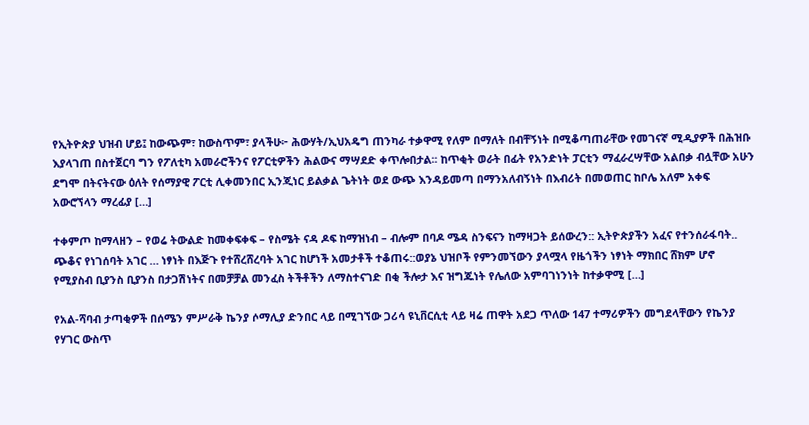የኢትዮጵያ ህዝብ ሆይ፤ ከውጭም፣ ከውስጥም፣ ያላችሁ፦ ሕውሃት/ኢህአዴግ ጠንካራ ተቃዋሚ የለም በማለት በብቸኝነት በሚቆጣጠራቸው የመገናኛ ሚዲያዎች በሕዝቡ እያላገጠ በስተጀርባ ግን የፖለቲካ አመራሮችንና የፖርቲዎችን ሕልውና ማሣደድ ቀጥሎበታል፡፡ ከጥቂት ወራት በፊት የአንድነት ፓርቲን ማፈራረሣቸው አልበቃ ብሏቸው አሁን ደግሞ በትናትናው ዕለት የሰማያዊ ፖርቲ ሊቀመንበር ኢንጂነር ይልቃል ጌትነት ወደ ውጭ እንዳይመጣ በማንአለብኝነት በእብሪት በመወጠር ከቦሌ አለም አቀፍ አውሮኘላን ማረፊያ […]

ተቀምጦ ከማላዘን – የወሬ ትውልድ ከመቀፍቀፍ – የስሜት ናዳ ዶፍ ከማዝነብ – ብሎም በባዶ ሜዳ ስንፍናን ከማዛጋት ይሰውረን:: ኢትዮጵያችን አፈና የተንሰራፋባት.. ጭቆና የነገሰባት አገር … ነፃነት በእጅጉ የተሸረሸረባት አገር ከሆነች አመታቶች ተቆጠሩ::ወያኔ ህዝቦች የምንመኘውን ያላሟላ የዜጎችን ነፃነት ማክበር ሸክም ሆኖ የሚያስብ ቢያንስ ቢያንስ በታጋሽነትና በመቻቻል መንፈስ ትችቶችን ለማስተናገድ በቂ ችሎታ እና ዝግጁነት የሌለው አምባገነንነት ከተቃዋሚ […]

የአል-ሻባብ ታጣቂዎች በሰሜን ምሥራቅ ኬንያ ሶማሊያ ድንበር ላይ በሚገኘው ጋሪሳ ዩኒቨርሲቲ ላይ ዛሬ ጠዋት አደጋ ጥለው 147 ተማሪዎችን መግደላቸውን የኬንያ የሃገር ውስጥ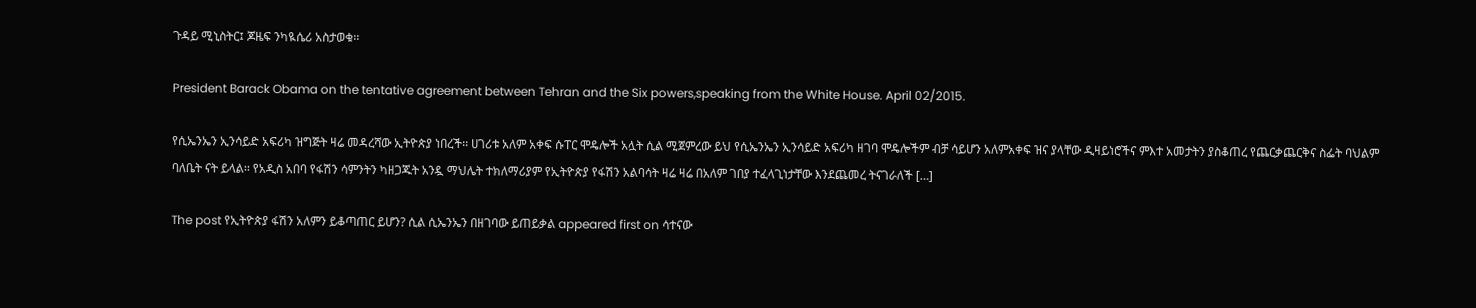ጉዳይ ሚኒስትር፤ ጆዜፍ ንካዪሴሪ አስታወቁ፡፡

President Barack Obama on the tentative agreement between Tehran and the Six powers,speaking from the White House. April 02/2015.

የሲኤንኤን ኢንሳይድ አፍሪካ ዝግጅት ዛሬ መዳረሻው ኢትዮጵያ ነበረች፡፡ ሀገሪቱ አለም አቀፍ ሱፐር ሞዴሎች አሏት ሲል ሚጀምረው ይህ የሲኤንኤን ኢንሳይድ አፍሪካ ዘገባ ሞዴሎችም ብቻ ሳይሆን አለምአቀፍ ዝና ያላቸው ዲዛይነሮችና ምእተ አመታትን ያስቆጠረ የጨርቃጨርቅና ስፌት ባህልም ባለቤት ናት ይላል፡፡ የአዲስ አበባ የፋሽን ሳምንትን ካዘጋጁት አንዷ ማህሌት ተክለማሪያም የኢትዮጵያ የፋሽን አልባሳት ዛሬ ዛሬ በአለም ገበያ ተፈላጊነታቸው እንደጨመረ ትናገራለች […]

The post የኢትዮጵያ ፋሽን አለምን ይቆጣጠር ይሆን? ሲል ሲኤንኤን በዘገባው ይጠይቃል appeared first on ሳተናው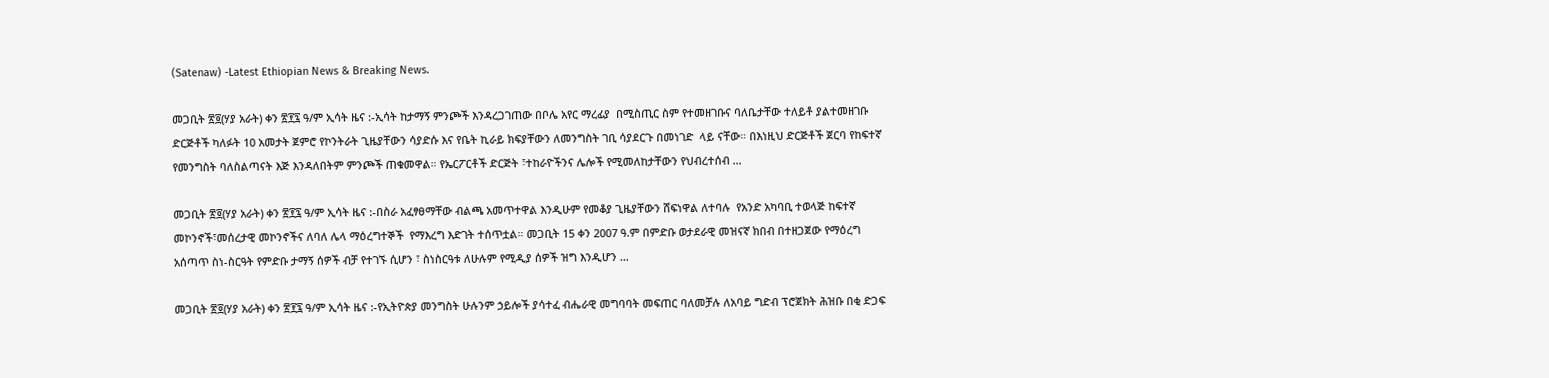(Satenaw) -Latest Ethiopian News & Breaking News.

መጋቢት ፳፬(ሃያ አራት) ቀን ፳፻፯ ዓ/ም ኢሳት ዜና :-ኢሳት ከታማኝ ምንጮች እንዳረጋገጠው በቦሌ አየር ማረፊያ  በሚስጢር ስም የተመዘገቡና ባለቤታቸው ተለይቶ ያልተመዘገቡ  ድርጅቶች ካለፉት 10 አመታት ጀምሮ የኮንትራት ጊዜያቸውን ሳያድሱ እና የቤት ኪራይ ክፍያቸውን ለመንግስት ገቢ ሳያደርጉ በመነገድ  ላይ ናቸው። በእነዚህ ድርጅቶች ጀርባ የከፍተኛ የመንግስት ባለስልጣናት እጅ እንዳለበትም ምንጮች ጠቁመዋል። የኤርፖርቶች ድርጅት ፣ተከራዮችንና ሌሎች የሚመለከታቸውን የህብረተሰብ …

መጋቢት ፳፬(ሃያ አራት) ቀን ፳፻፯ ዓ/ም ኢሳት ዜና :-በስራ አፈፃፀማቸው ብልጫ አመጥተዋል እንዲሁም የመቆያ ጊዜያቸውን ሸፍነዋል ለተባሉ  የአንድ አካባቢ ተወላጅ ከፍተኛ መኮንኖች፣መሰረታዊ መኮንኖችና ለባለ ሌላ ማዕረግተኞች  የማእረግ እድገት ተሰጥቷል። መጋቢት 15 ቀን 2007 ዓ.ም በምድቡ ወታደራዊ መዝናኛ ክበብ በተዘጋጀው የማዕረግ አሰጣጥ ስነ-ስርዓት የምድቡ ታማኝ ሰዎች ብቻ የተገኙ ሲሆን ፣ ስነስርዓቱ ለሁሉም የሚዲያ ሰዎች ዝግ እንዲሆን …

መጋቢት ፳፬(ሃያ አራት) ቀን ፳፻፯ ዓ/ም ኢሳት ዜና :-የኢትዮጵያ መንግስት ሁሉንም ኃይሎች ያሳተፈ ብሔራዊ መግባባት መፍጠር ባለመቻሉ ለአባይ ግድብ ፕሮጀክት ሕዝቡ በቂ ድጋፍ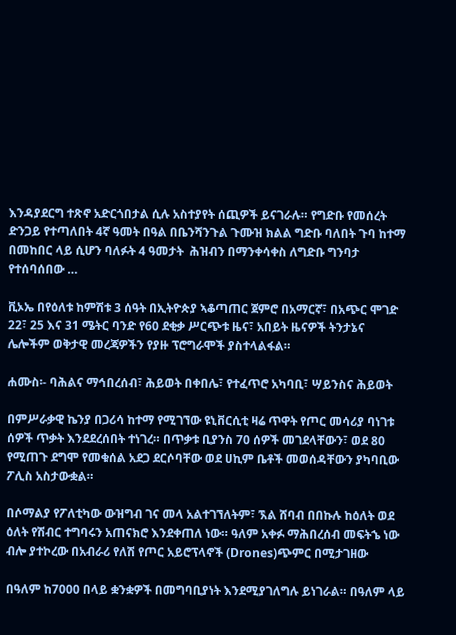እንዳያደርግ ተጽኖ አድርጎበታል ሲሉ አስተያየት ሰጪዎች ይናገራሉ። የግድቡ የመሰረት ድንጋይ የተጣለበት 4ኛ ዓመት በዓል በቤንሻንጉል ጉሙዝ ክልል ግድቡ ባለበት ጉባ ከተማ በመከበር ላይ ሲሆን ባለፉት 4 ዓመታት  ሕዝብን በማንቀሳቀስ ለግድቡ ግንባታ የተሰባሰበው …

ቪኦኤ በየዕለቱ ከምሽቱ 3 ሰዓት በኢትዮጵያ ኣቆጣጠር ጀምሮ በአማርኛ፣ በአጭር ሞገድ 22፣ 25 እና 31 ሜትር ባንድ የ60 ደቂቃ ሥርጭቱ ዜና፣ አበይት ዜናዎች ትንታኔና ሌሎችም ወቅታዊ መረጃዎችን የያዙ ፕሮግራሞች ያስተላልፋል።

ሐሙስ፡- ባሕልና ማኅበረሰብ፣ ሕይወት በቀበሌ፣ የተፈጥሮ አካባቢ፣ ሣይንስና ሕይወት

በምሥራቃዊ ኬንያ በጋሪሳ ከተማ የሚገኘው ዩኒቨርሲቲ ዛሬ ጥዋት የጦር መሳሪያ ባነገቱ ሰዎች ጥቃት እንደደረሰበት ተነገረ። በጥቃቱ ቢያንስ 70 ሰዎች መገደላቸውን፣ ወደ 80 የሚጠጉ ደግሞ የመቁሰል አደጋ ደርሶባቸው ወደ ሀኪም ቤቶች መወሰዳቸውን ያካባቢው ፖሊስ አስታውቋል።

በሶማልያ የፖለቲካው ውዝግብ ገና መላ አልተገኘለትም፣ ኧል ሸባብ በበኩሉ ከዕለት ወደ ዕለት የሽብር ተግባሩን አጠናክሮ እንደቀጠለ ነው። ዓለም አቀፉ ማሕበረሰብ መፍትኄ ነው ብሎ ያተኮረው በአብራሪ የለሽ የጦር አይሮፕላኖች (Drones)ጭምር በሚታገዘው

በዓለም ከ7000 በላይ ቋንቋዎች በመግባቢያነት እንደሚያገለግሉ ይነገራል። በዓለም ላይ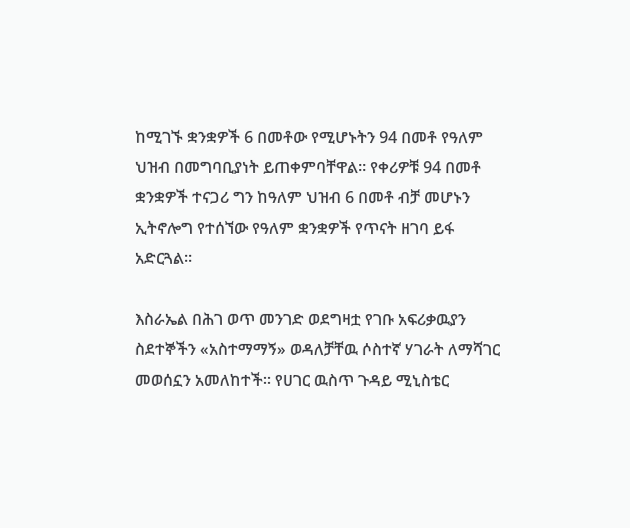ከሚገኙ ቋንቋዎች 6 በመቶው የሚሆኑትን 94 በመቶ የዓለም ህዝብ በመግባቢያነት ይጠቀምባቸዋል። የቀሪዎቹ 94 በመቶ ቋንቋዎች ተናጋሪ ግን ከዓለም ህዝብ 6 በመቶ ብቻ መሆኑን ኢትኖሎግ የተሰኘው የዓለም ቋንቋዎች የጥናት ዘገባ ይፋ አድርጓል።

እስራኤል በሕገ ወጥ መንገድ ወደግዛቷ የገቡ አፍሪቃዉያን ስደተኞችን «አስተማማኝ» ወዳለቻቸዉ ሶስተኛ ሃገራት ለማሻገር መወሰኗን አመለከተች። የሀገር ዉስጥ ጉዳይ ሚኒስቴር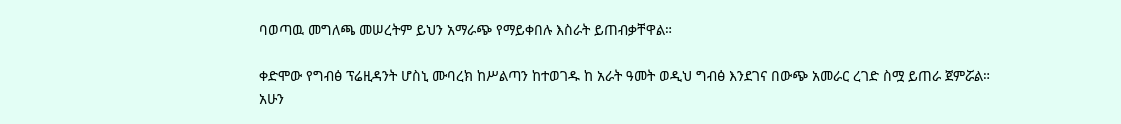ባወጣዉ መግለጫ መሠረትም ይህን አማራጭ የማይቀበሉ እስራት ይጠብቃቸዋል።

ቀድሞው የግብፅ ፕሬዚዳንት ሆስኒ ሙባረክ ከሥልጣን ከተወገዱ ከ አራት ዓመት ወዲህ ግብፅ እንደገና በውጭ አመራር ረገድ ስሟ ይጠራ ጀምሯል። አሁን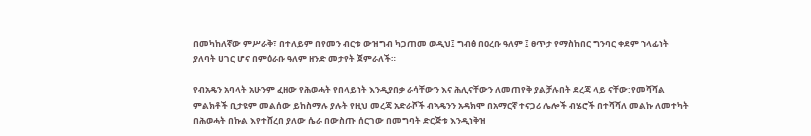በመካከለኛው ምሥራቅ፣ በተለይም በየመን ብርቱ ውዝግብ ካጋጠመ ወዲህ፤ ግብፅ በዐረቡ ዓለም ፤ ፀጥታ የማስከበር ግንባር ቀደም ኀላፊነት ያለባት ሀገር ሆና በምዕራቡ ዓለም ዘንድ መታየት ጀምራለች።

የብአዴን አባላት አሁንም ፈዘው የሕወሓት የበላይነት እንዲያበቃ ራሳቸውን እና ሕሊናቸውን ለመጠየቅ ያልቻሉበት ደረጃ ላይ ናቸው:የመሻሻል ምልክቶች ቢታዩም መልሰው ይከስማሉ ያሉት የዚህ መረጃ አድራሾች ብኣዴንን አዳክሞ በአማርኛ ተናጋሪ ሌሎች ብሄሮች በተሻሻለ መልኩ ለመተካት በሕወሓት በኩል እየተሸረበ ያለው ሴራ በውስጡ ሰርገው በመግባት ድርጅቱ እንዲነቅዝ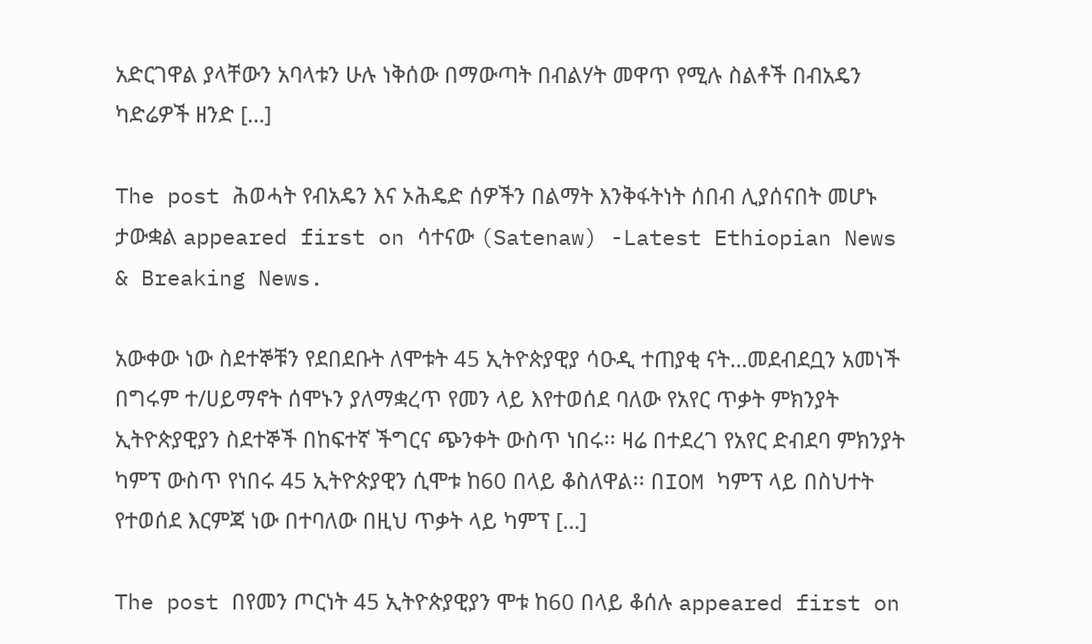አድርገዋል ያላቸውን አባላቱን ሁሉ ነቅሰው በማውጣት በብልሃት መዋጥ የሚሉ ስልቶች በብአዴን ካድሬዎች ዘንድ […]

The post ሕወሓት የብአዴን እና ኦሕዴድ ሰዎችን በልማት እንቅፋትነት ሰበብ ሊያሰናበት መሆኑ ታውቋል appeared first on ሳተናው (Satenaw) -Latest Ethiopian News & Breaking News.

አውቀው ነው ስደተኞቹን የደበደቡት ለሞቱት 45 ኢትዮጵያዊያ ሳዑዲ ተጠያቂ ናት…መደብደቧን አመነች በግሩም ተ/ሀይማኖት ሰሞኑን ያለማቋረጥ የመን ላይ እየተወሰደ ባለው የአየር ጥቃት ምክንያት ኢትዮጵያዊያን ስደተኞች በከፍተኛ ችግርና ጭንቀት ውስጥ ነበሩ፡፡ ዛሬ በተደረገ የአየር ድብደባ ምክንያት ካምፕ ውስጥ የነበሩ 45 ኢትዮጵያዊን ሲሞቱ ከ60 በላይ ቆስለዋል፡፡ በIOM ካምፕ ላይ በስህተት የተወሰደ እርምጃ ነው በተባለው በዚህ ጥቃት ላይ ካምፕ […]

The post በየመን ጦርነት 45 ኢትዮጵያዊያን ሞቱ ከ60 በላይ ቆሰሉ appeared first on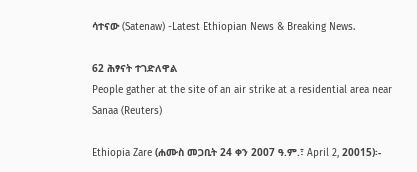ሳተናው (Satenaw) -Latest Ethiopian News & Breaking News.

62 ሕፃናት ተገድለዋል
People gather at the site of an air strike at a residential area near Sanaa (Reuters)

Ethiopia Zare (ሐሙስ መጋቢት 24 ቀን 2007 ዓ.ም.፣ April 2, 20015)፡-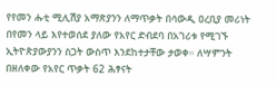የየመን ሑቲ ሚሊሽያ አማጽያንን ለማጥቃት በሳውዲ ዐረቢያ መሪነት በየመን ላይ እየተወሰደ ያለው የአየር ድብደባ በአገሪቱ የሚገኙ ኢትዮጵያውያንን ስጋት ውስጥ እንደከተታቸው ታወቀ። ለሣምንት በዘለቀው የአየር ጥቃት 62 ሕፃናት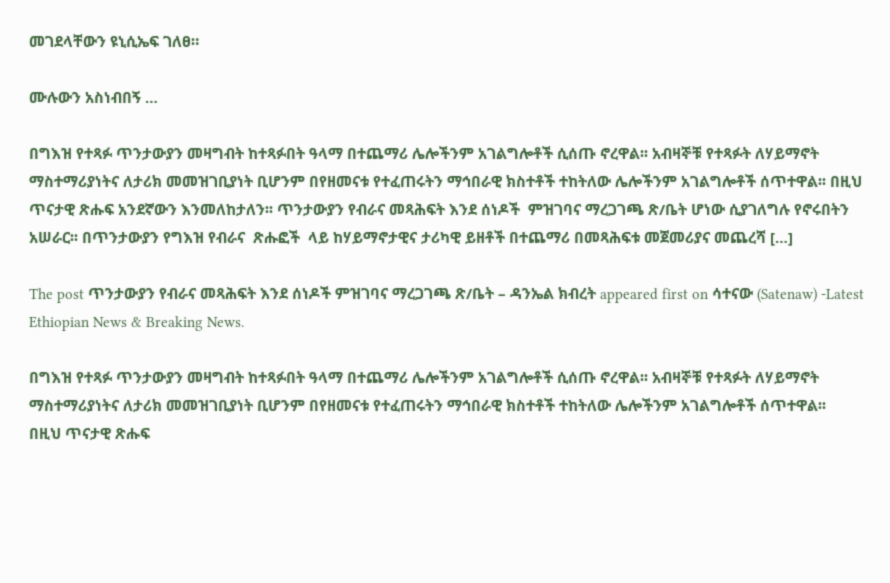መገደላቸውን ዩኒሲኤፍ ገለፀ።

ሙሉውን አስነብበኝ …

በግእዝ የተጻፉ ጥንታውያን መዛግብት ከተጻፉበት ዓላማ በተጨማሪ ሌሎችንም አገልግሎቶች ሲሰጡ ኖረዋል፡፡ አብዛኞቹ የተጻፉት ለሃይማኖት ማስተማሪያነትና ለታሪክ መመዝገቢያነት ቢሆንም በየዘመናቱ የተፈጠሩትን ማኅበራዊ ክስተቶች ተከትለው ሌሎችንም አገልግሎቶች ሰጥተዋል፡፡ በዚህ ጥናታዊ ጽሑፍ አንደኛውን እንመለከታለን፡፡ ጥንታውያን የብራና መጻሕፍት እንደ ሰነዶች  ምዝገባና ማረጋገጫ ጽ/ቤት ሆነው ሲያገለግሉ የኖሩበትን አሠራር፡፡ በጥንታውያን የግእዝ የብራና  ጽሑፎች  ላይ ከሃይማኖታዊና ታሪካዊ ይዘቶች በተጨማሪ በመጻሕፍቱ መጀመሪያና መጨረሻ […]

The post ጥንታውያን የብራና መጻሕፍት እንደ ሰነዶች ምዝገባና ማረጋገጫ ጽ/ቤት – ዳንኤል ክብረት appeared first on ሳተናው (Satenaw) -Latest Ethiopian News & Breaking News.

በግእዝ የተጻፉ ጥንታውያን መዛግብት ከተጻፉበት ዓላማ በተጨማሪ ሌሎችንም አገልግሎቶች ሲሰጡ ኖረዋል፡፡ አብዛኞቹ የተጻፉት ለሃይማኖት ማስተማሪያነትና ለታሪክ መመዝገቢያነት ቢሆንም በየዘመናቱ የተፈጠሩትን ማኅበራዊ ክስተቶች ተከትለው ሌሎችንም አገልግሎቶች ሰጥተዋል፡፡
በዚህ ጥናታዊ ጽሑፍ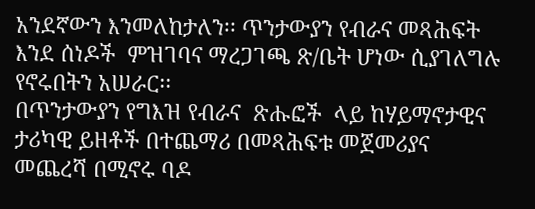አንደኛውን እንመለከታለን፡፡ ጥንታውያን የብራና መጻሕፍት እንደ ሰነዶች  ምዝገባና ማረጋገጫ ጽ/ቤት ሆነው ሲያገለግሉ የኖሩበትን አሠራር፡፡
በጥንታውያን የግእዝ የብራና  ጽሑፎች  ላይ ከሃይማኖታዊና ታሪካዊ ይዘቶች በተጨማሪ በመጻሕፍቱ መጀመሪያና መጨረሻ በሚኖሩ ባዶ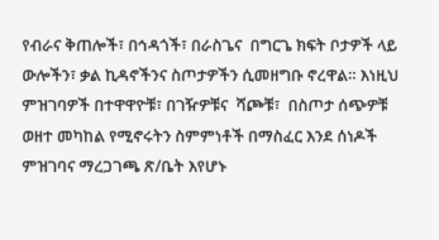የብራና ቅጠሎች፣ በኅዳጎች፣ በራስጌና  በግርጌ ክፍት ቦታዎች ላይ ውሎችን፣ ቃል ኪዳኖችንና ስጦታዎችን ሲመዘግቡ ኖረዋል፡፡ እነዚህ ምዝገባዎች በተዋዋዮቹ፣ በገዥዎቹና  ሻጮቹ፣  በስጦታ ሰጭዎቹ ወዘተ መካከል የሚኖሩትን ስምምነቶች በማስፈር እንደ ሰነዶች ምዝገባና ማረጋገጫ ጽ/ቤት እየሆኑ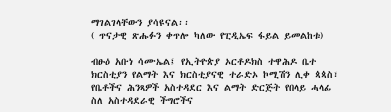ማገልገላቸውን ያሳዩናል፡፡
( ጥናታዊ ጽሑፉን ቀጥሎ ካለው የፒዲኤፍ ፋይል ይመልከቱ)

ብፁዕ አቡነ ሳሙኤል፤ የኢትዮጵያ ኦርቶዶክስ ተዋሕዶ ቤተ ክርስቲያን የልማት እና ክርስቲያናዊ ተራድኦ ኮሚሽን ሊቀ ጳጳስ፣ የቤቶችና ሕንጻዎች አስተዳደር እና ልማት ድርጅት የበላይ ሓላፊ ስለ አስተዳደራዊ ችግሮችና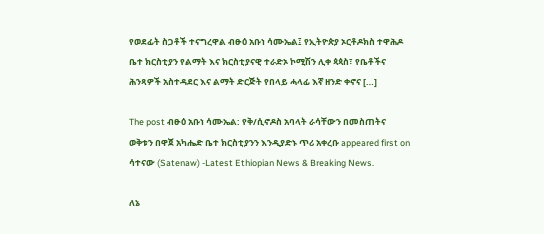የወደፊት ስጋቶች ተናግረዋል ብፁዕ አቡነ ሳሙኤል፤ የኢትዮጵያ ኦርቶዶክስ ተዋሕዶ ቤተ ክርስቲያን የልማት እና ክርስቲያናዊ ተራድኦ ኮሚሽን ሊቀ ጳጳስ፣ የቤቶችና ሕንጻዎች አስተዳደር እና ልማት ድርጅት የበላይ ሓላፊ እኛ ዘንድ ቀኖና […]

The post ብፁዕ አቡነ ሳሙኤል: የቅ/ሲኖዶስ አባላት ራሳቸውን በመስጠትና ወቅቱን በዋጀ አካሔድ ቤተ ክርስቲያንን እንዲያድኑ ጥሪ አቀረቡ appeared first on ሳተናው (Satenaw) -Latest Ethiopian News & Breaking News.

ለኔ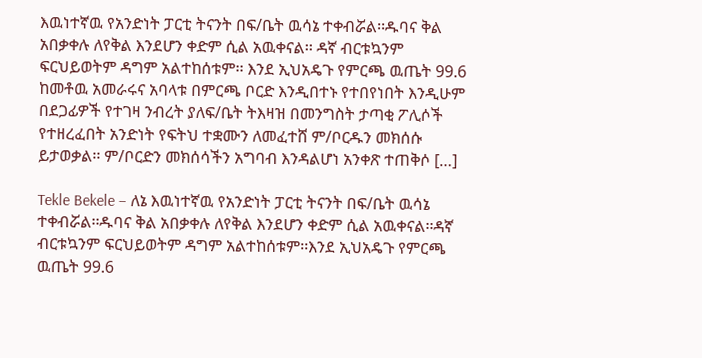እዉነተኛዉ የአንድነት ፓርቲ ትናንት በፍ/ቤት ዉሳኔ ተቀብሯል፡፡ዱባና ቅል አበቃቀሉ ለየቅል እንደሆን ቀድም ሲል አዉቀናል፡፡ ዳኛ ብርቱኳንም ፍርህይወትም ዳግም አልተከሰቱም፡፡ እንደ ኢህአዴጉ የምርጫ ዉጤት 99.6 ከመቶዉ አመራሩና አባላቱ በምርጫ ቦርድ እንዲበተኑ የተበየነበት እንዲሁም በደጋፊዎች የተገዛ ንብረት ያለፍ/ቤት ትእዛዝ በመንግስት ታጣቂ ፖሊሶች የተዘረፈበት አንድነት የፍትህ ተቋሙን ለመፈተሸ ም/ቦርዱን መክሰሱ ይታወቃል፡፡ ም/ቦርድን መክሰሳችን አግባብ እንዳልሆነ አንቀጽ ተጠቅሶ […]

Tekle Bekele – ለኔ እዉነተኛዉ የአንድነት ፓርቲ ትናንት በፍ/ቤት ዉሳኔ ተቀብሯል፡፡ዱባና ቅል አበቃቀሉ ለየቅል እንደሆን ቀድም ሲል አዉቀናል፡፡ዳኛ ብርቱኳንም ፍርህይወትም ዳግም አልተከሰቱም፡፡እንደ ኢህአዴጉ የምርጫ ዉጤት 99.6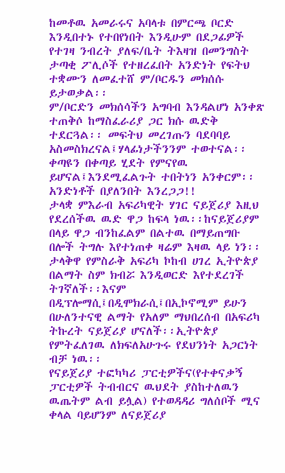ከመቶዉ አመራሩና አባላቱ በምርጫ ቦርድ እንዲበተኑ የተበየነበት እንዲሁም በደጋፊዎች የተገዛ ንብረት ያለፍ/ቤት ትእዛዝ በመንግስት ታጣቂ ፖሊሶች የተዘረፈበት አንድነት የፍትህ ተቋሙን ለመፈተሸ ም/ቦርዱን መክሰሱ ይታወቃል፡፡
ም/ቦርድን መክሰሳችን አግባብ እንዳልሆነ አንቀጽ ተጠቅሶ ከማስፈራሪያ ጋር ክሱ ዉድቅ ተደርጓል፡፡ መፍትህ መረገጡን ባደባባይ አስመስክረናል፤ሃላፊነታችንንም ተወተናል፡፡ቀጣዩን በቀጣይ ሂደት የምናየዉ ይሆናል፤እንደሚፈልጉት ተበትነን አንቀርም፡፡አንድነቶች በያለንበት እንረጋጋ!!
ታላቋ ምእራብ አፍሪካዊት ሃገር ናይጀሪያ እዚህ የደረሰችዉ ዉድ ዋጋ ከፍላ ነዉ፡፡ከናይጀሪያም በላይ ዋጋ ብንከፈልም በልተዉ በማይጠግቡ በሎች ትግሉ እየተነጠቀ ዛሬም እዛዉ ላይ ነን፡፡ታላቅዋ የምስራቅ አፍሪካ ኮከብ ሀገረ ኢትዮጵያ በልማት ስም ክብሯ እንዲወርድ እየተደረገች ትገኛለች፡፡እናም በዲፕሎማሲ፤በዲሞክራሲ፤በኢኮኖሚም ይሁን በሁለንተናዊ ልማት የአለም ማህበረሰብ በአፍሪካ ትኩረት ናይጀሪያ ሆናለች፡፡ኢትዮጵያ የምትፈለገዉ ለክፍለአሁጉሩ የደህንነት አጋርነት ብቻ ነዉ፡፡
የናይጀሪያ ተፎካካሪ ፓርቲዎችና(የተቀናቃኝ ፓርቲዎች ትብብርና ዉህደት ያስከተለዉን ዉጤትም ልብ ይሏል) የተወዳዳሪ ግለሰቦች ሚና ቀላል ባይሆንም ለናይጀሪያ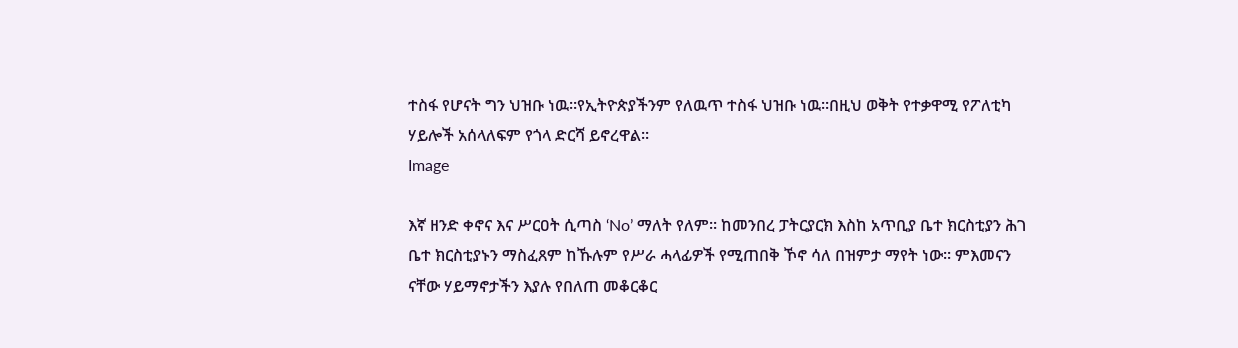ተስፋ የሆናት ግን ህዝቡ ነዉ፡፡የኢትዮጵያችንም የለዉጥ ተስፋ ህዝቡ ነዉ፡፡በዚህ ወቅት የተቃዋሚ የፖለቲካ ሃይሎች አሰላለፍም የጎላ ድርሻ ይኖረዋል፡፡
Image

እኛ ዘንድ ቀኖና እና ሥርዐት ሲጣስ ‘No’ ማለት የለም፡፡ ከመንበረ ፓትርያርክ እስከ አጥቢያ ቤተ ክርስቲያን ሕገ ቤተ ክርስቲያኑን ማስፈጸም ከኹሉም የሥራ ሓላፊዎች የሚጠበቅ ኾኖ ሳለ በዝምታ ማየት ነው፡፡ ምእመናን ናቸው ሃይማኖታችን እያሉ የበለጠ መቆርቆር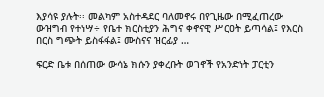እያሳዩ ያሉት፡፡ መልካም አስተዳደር ባለመኖሩ በየጊዜው በሚፈጠረው ውዝግብ የተነሣ÷ የቤተ ክርስቲያን ሕግና ቀኖናዊ ሥርዐት ይጣሳል፤ የእርስ በርስ ግጭት ይስፋፋል፤ ሙስናና ዝርፊያ …

ፍርድ ቤቱ በሰጠው ውሳኔ ክሱን ያቀረቡት ወገኖች የአንድነት ፓርቲን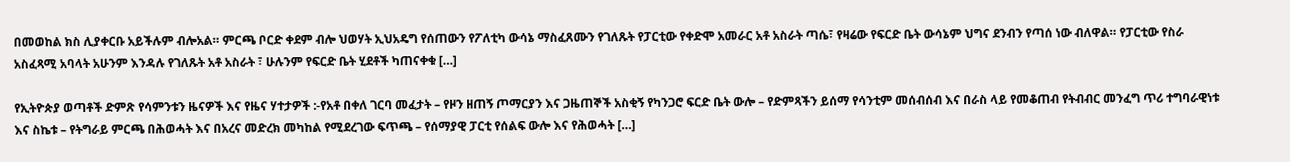በመወከል ክስ ሊያቀርቡ አይችሉም ብሎአል። ምርጫ ቦርድ ቀደም ብሎ ህወሃት ኢህአዴግ የሰጠውን የፖለቲካ ውሳኔ ማስፈጸሙን የገለጹት የፓርቲው የቀድሞ አመራር አቶ አስራት ጣሴ፣ የዛሬው የፍርድ ቤት ውሳኔም ህግና ደንብን የጣሰ ነው ብለዋል። የፓርቲው የስራ አስፈጻሚ አባላት አሁንም እንዳሉ የገለጹት አቶ አስራት ፣ ሁሉንም የፍርድ ቤት ሂደቶች ካጠናቀቁ […]

የኢትዮጵያ ወጣቶች ድምጽ የሳምንቱን ዜናዎች እና የዜና ሃተታዎች :-የአቶ በቀለ ገርባ መፈታት – የዞን ዘጠኝ ጦማርያን እና ጋዜጠኞች አስቂኝ የካንጋሮ ፍርድ ቤት ውሎ – የድምጻችን ይሰማ የሳንቲም መሰብሰብ እና በራስ ላይ የመቆጠብ የትብብር መንፈግ ጥሪ ተግባራዊነቱ እና ስኬቱ – የትግራይ ምርጫ በሕወሓት እና በአረና መድረክ መካከል የሚደረገው ፍጥጫ – የሰማያዊ ፓርቲ የሰልፍ ውሎ እና የሕወሓት […]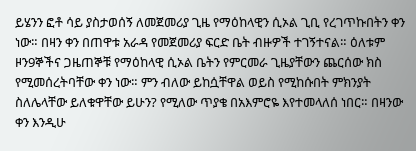ይሄንን ፎቶ ሳይ ያስታወሰኝ ለመጀመሪያ ጊዜ የማዕከላዊን ሲኦል ጊቢ የረገጥኩበትን ቀን ነው። በዛን ቀን በጠዋቱ አራዳ የመጀመሪያ ፍርድ ቤት ብዙዎች ተገኝተናል። ዕለቱም ዞን9ኞችና ጋዜጠኞቹ የማዕከላዊ ሲኦል ቤትን የምርመራ ጊዜያቸውን ጨርሰው ክስ የሚመሰረትባቸው ቀን ነው። ምን ብለው ይከሷቸዋል ወይስ የሚከሱበት ምክንያት ስለሌላቸው ይለቁዋቸው ይሁን? የሚለው ጥያቄ በአእምሮዬ እየተመላለሰ ነበር። በዛንው ቀን እንዲሁ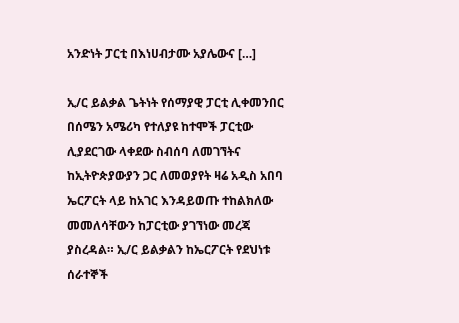አንድነት ፓርቲ በእነሀብታሙ አያሌውና […]

ኢ/ር ይልቃል ጌትነት የሰማያዊ ፓርቲ ሊቀመንበር በሰሜን አሜሪካ የተለያዩ ከተሞች ፓርቲው ሊያደርገው ላቀደው ስብሰባ ለመገኘትና ከኢትዮጵያውያን ጋር ለመወያየት ዛሬ አዲስ አበባ ኤርፖርት ላይ ከአገር እንዳይወጡ ተከልክለው መመለሳቸውን ከፓርቲው ያገኘነው መረጃ ያስረዳል። ኢ/ር ይልቃልን ከኤርፖርት የደህነቱ ሰራተኞች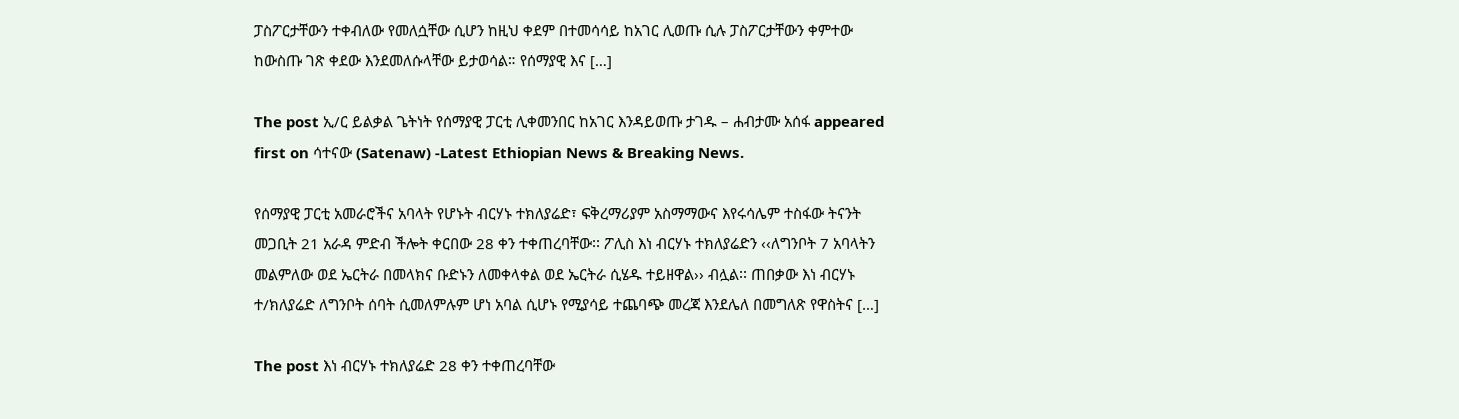ፓስፖርታቸውን ተቀብለው የመለሷቸው ሲሆን ከዚህ ቀደም በተመሳሳይ ከአገር ሊወጡ ሲሉ ፓስፖርታቸውን ቀምተው ከውስጡ ገጽ ቀደው እንደመለሱላቸው ይታወሳል። የሰማያዊ እና […]

The post ኢ/ር ይልቃል ጌትነት የሰማያዊ ፓርቲ ሊቀመንበር ከአገር እንዳይወጡ ታገዱ – ሐብታሙ አሰፋ appeared first on ሳተናው (Satenaw) -Latest Ethiopian News & Breaking News.

የሰማያዊ ፓርቲ አመራሮችና አባላት የሆኑት ብርሃኑ ተክለያሬድ፣ ፍቅረማሪያም አስማማውና እየሩሳሌም ተስፋው ትናንት መጋቢት 21 አራዳ ምድብ ችሎት ቀርበው 28 ቀን ተቀጠረባቸው፡፡ ፖሊስ እነ ብርሃኑ ተክለያሬድን ‹‹ለግንቦት 7 አባላትን መልምለው ወደ ኤርትራ በመላክና ቡድኑን ለመቀላቀል ወደ ኤርትራ ሲሄዱ ተይዘዋል›› ብሏል፡፡ ጠበቃው እነ ብርሃኑ ተ/ክለያሬድ ለግንቦት ሰባት ሲመለምሉም ሆነ አባል ሲሆኑ የሚያሳይ ተጨባጭ መረጃ እንደሌለ በመግለጽ የዋስትና […]

The post እነ ብርሃኑ ተክለያሬድ 28 ቀን ተቀጠረባቸው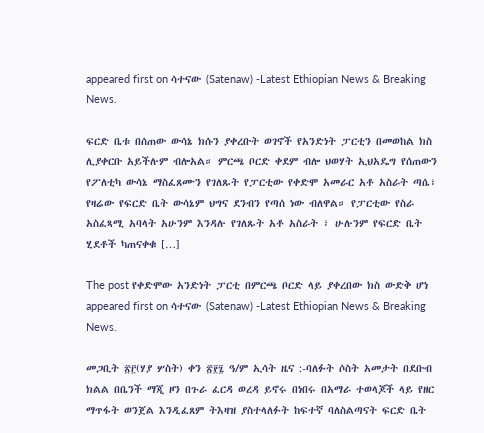appeared first on ሳተናው (Satenaw) -Latest Ethiopian News & Breaking News.

ፍርድ ቤቱ በሰጠው ውሳኔ ክሱን ያቀረቡት ወገኖች የአንድነት ፓርቲን በመወከል ክስ ሊያቀርቡ አይችሉም ብሎአል። ምርጫ ቦርድ ቀደም ብሎ ህወሃት ኢህአዴግ የሰጠውን የፖለቲካ ውሳኔ ማስፈጸሙን የገለጹት የፓርቲው የቀድሞ አመራር አቶ አስራት ጣሴ፣ የዛሬው የፍርድ ቤት ውሳኔም ህግና ደንብን የጣሰ ነው ብለዋል። የፓርቲው የስራ አስፈጻሚ አባላት አሁንም እንዳሉ የገለጹት አቶ አስራት ፣ ሁሉንም የፍርድ ቤት ሂደቶች ካጠናቀቁ […]

The post የቀድሞው አንድነት ፓርቲ በምርጫ ቦርድ ላይ ያቀረበው ክስ ውድቅ ሆነ appeared first on ሳተናው (Satenaw) -Latest Ethiopian News & Breaking News.

መጋቢት ፳፫(ሃያ ሦስት) ቀን ፳፻፯ ዓ/ም ኢሳት ዜና :-ባለፉት ሶስት አመታት በደቡብ ክልል በቤንች ማጂ ዞን በጉራ ፈርዳ ወረዳ ይኖሩ በነበሩ በአማራ ተወላጆች ላይ የዘር ማጥፋት ወንጀል እንዲፈጸም ትእዛዝ ያስተላለፉት ከፍተኛ ባለስልጣናት ፍርድ ቤት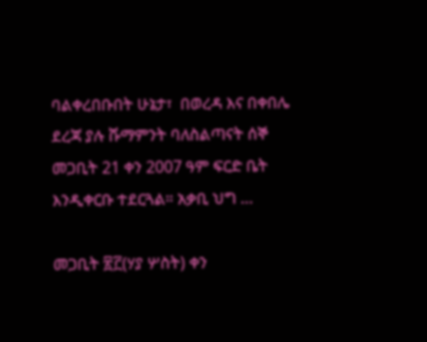ባልቀረበቡበት ሁኔታ፣  በወረዳ እና በቀበሌ ደረጃ ያሉ ሹማምንት ባለስልጣናት ሰኞ መጋቢት 21 ቀን 2007 ዓም ፍርድ ቤት እንዲቀርቡ ተደርጓል። አቃቢ ህግ …

መጋቢት ፳፫(ሃያ ሦስት) ቀን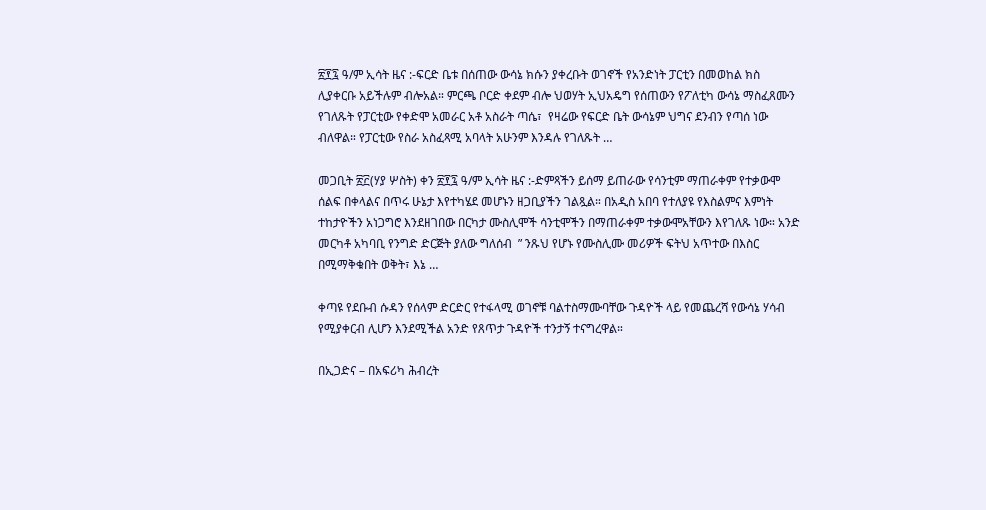፳፻፯ ዓ/ም ኢሳት ዜና :-ፍርድ ቤቱ በሰጠው ውሳኔ ክሱን ያቀረቡት ወገኖች የአንድነት ፓርቲን በመወከል ክስ ሊያቀርቡ አይችሉም ብሎአል። ምርጫ ቦርድ ቀደም ብሎ ህወሃት ኢህአዴግ የሰጠውን የፖለቲካ ውሳኔ ማስፈጸሙን የገለጹት የፓርቲው የቀድሞ አመራር አቶ አስራት ጣሴ፣  የዛሬው የፍርድ ቤት ውሳኔም ህግና ደንብን የጣሰ ነው ብለዋል። የፓርቲው የስራ አስፈጻሚ አባላት አሁንም እንዳሉ የገለጹት …

መጋቢት ፳፫(ሃያ ሦስት) ቀን ፳፻፯ ዓ/ም ኢሳት ዜና :-ድምጻችን ይሰማ ይጠራው የሳንቲም ማጠራቀም የተቃውሞ ሰልፍ በቀላልና በጥሩ ሁኔታ እየተካሄደ መሆኑን ዘጋቢያችን ገልጿል። በአዲስ አበባ የተለያዩ የእስልምና እምነት ተከታዮችን አነጋግሮ እንደዘገበው በርካታ ሙስሊሞች ሳንቲሞችን በማጠራቀም ተቃውሞአቸውን እየገለጹ ነው። አንድ መርካቶ አካባቢ የንግድ ድርጅት ያለው ግለሰብ  ” ንጹህ የሆኑ የሙስሊሙ መሪዎች ፍትህ አጥተው በእስር በሚማቅቁበት ወቅት፣ እኔ …

ቀጣዩ የደቡብ ሱዳን የሰላም ድርድር የተፋላሚ ወገኖቹ ባልተስማሙባቸው ጉዳዮች ላይ የመጨረሻ የውሳኔ ሃሳብ የሚያቀርብ ሊሆን እንደሚችል አንድ የጸጥታ ጉዳዮች ተንታኝ ተናግረዋል።

በኢጋድና – በአፍሪካ ሕብረት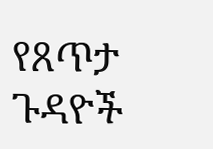የጸጥታ ጉዳዮች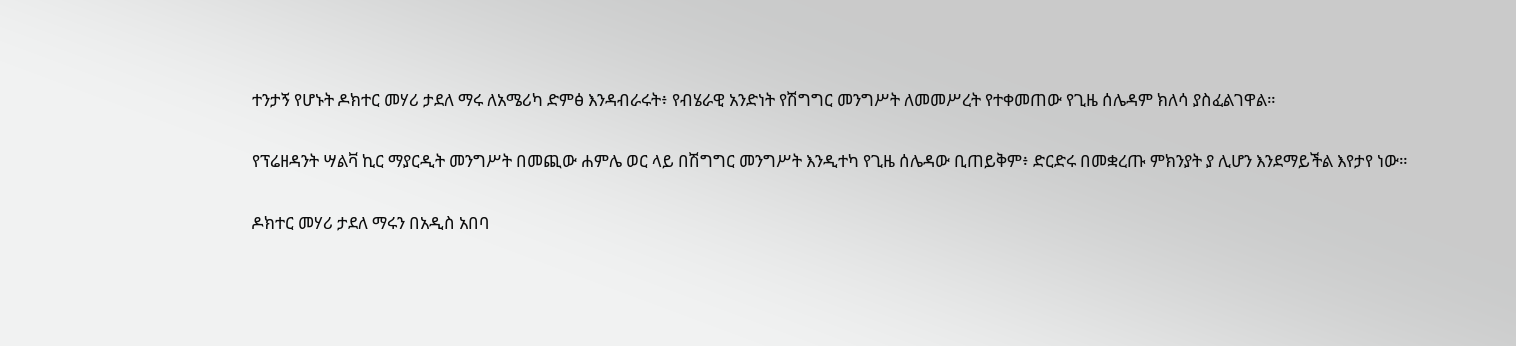ተንታኝ የሆኑት ዶክተር መሃሪ ታደለ ማሩ ለአሜሪካ ድምፅ እንዳብራሩት፥ የብሄራዊ አንድነት የሽግግር መንግሥት ለመመሥረት የተቀመጠው የጊዜ ሰሌዳም ክለሳ ያስፈልገዋል።

የፕሬዘዳንት ሣልቫ ኪር ማያርዲት መንግሥት በመጪው ሐምሌ ወር ላይ በሽግግር መንግሥት እንዲተካ የጊዜ ሰሌዳው ቢጠይቅም፥ ድርድሩ በመቋረጡ ምክንያት ያ ሊሆን እንደማይችል እየታየ ነው።

ዶክተር መሃሪ ታደለ ማሩን በአዲስ አበባ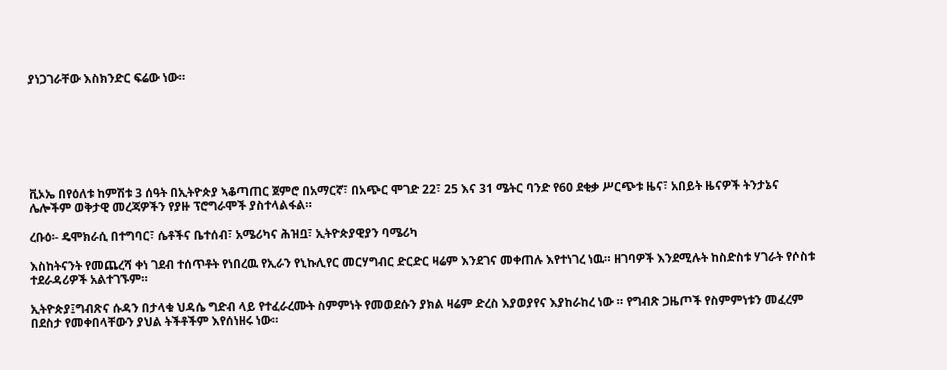ያነጋገራቸው እስክንድር ፍሬው ነው።







ቪኦኤ በየዕለቱ ከምሽቱ 3 ሰዓት በኢትዮጵያ ኣቆጣጠር ጀምሮ በአማርኛ፣ በአጭር ሞገድ 22፣ 25 እና 31 ሜትር ባንድ የ60 ደቂቃ ሥርጭቱ ዜና፣ አበይት ዜናዎች ትንታኔና ሌሎችም ወቅታዊ መረጃዎችን የያዙ ፕሮግራሞች ያስተላልፋል።

ረቡዕ፡- ዴሞክራሲ በተግባር፣ ሴቶችና ቤተሰብ፣ አሜሪካና ሕዝቧ፣ ኢትዮጵያዊያን ባሜሪካ

እስከትናንት የመጨረሻ ቀነ ገደብ ተሰጥቶት የነበረዉ የኢራን የኒኩሊየር መርሃግብር ድርድር ዛሬም እንደገና መቀጠሉ እየተነገረ ነዉ። ዘገባዎች እንደሚሉት ከስድስቱ ሃገራት የሶስቱ ተደራዳሪዎች አልተገኙም።

ኢትዮጵያ፤ግብጽና ሱዳን በታላቁ ህዳሴ ግድብ ላይ የተፈራረሙት ስምምነት የመወደሱን ያክል ዛሬም ድረስ እያወያየና እያከራከረ ነው ። የግብጽ ጋዜጦች የስምምነቱን መፈረም በደስታ የመቀበላቸውን ያህል ትችቶችም እየሰነዘሩ ነው።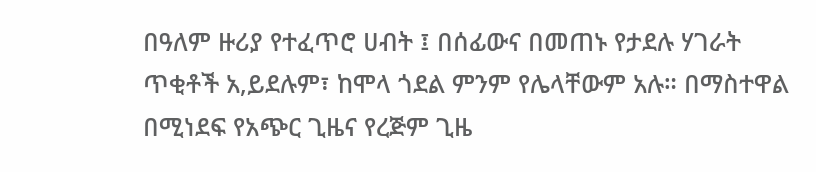በዓለም ዙሪያ የተፈጥሮ ሀብት ፤ በሰፊውና በመጠኑ የታደሉ ሃገራት ጥቂቶች አ,ይደሉም፣ ከሞላ ጎደል ምንም የሌላቸውም አሉ። በማስተዋል በሚነደፍ የአጭር ጊዜና የረጅም ጊዜ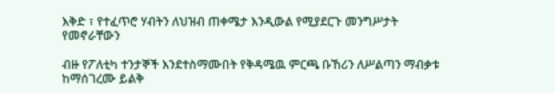እቅድ ፣ የተፈጥሮ ሃብትን ለህዝብ ጠቀሜታ እንዲውል የሚያደርጉ መንግሥታት የመኖራቸውን

ብዙ የፖለቲካ ተንታኞች እንደተስማሙበት የቅዳሜዉ ምርጫ ቡኸሪን ለሥልጣን ማብቃቱ ከማሰገረሙ ይልቅ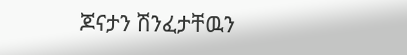ጆናታን ሽንፈታቸዉን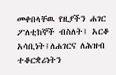መቀበላቸዉ የዚያችን ሐገር ፖለቲከኞች ብስለት፤ አርቆ አሳቢነት፤ለሐገርና ለሕዝብ ተቆርቋሪነትን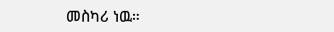መስካሪ ነዉ።